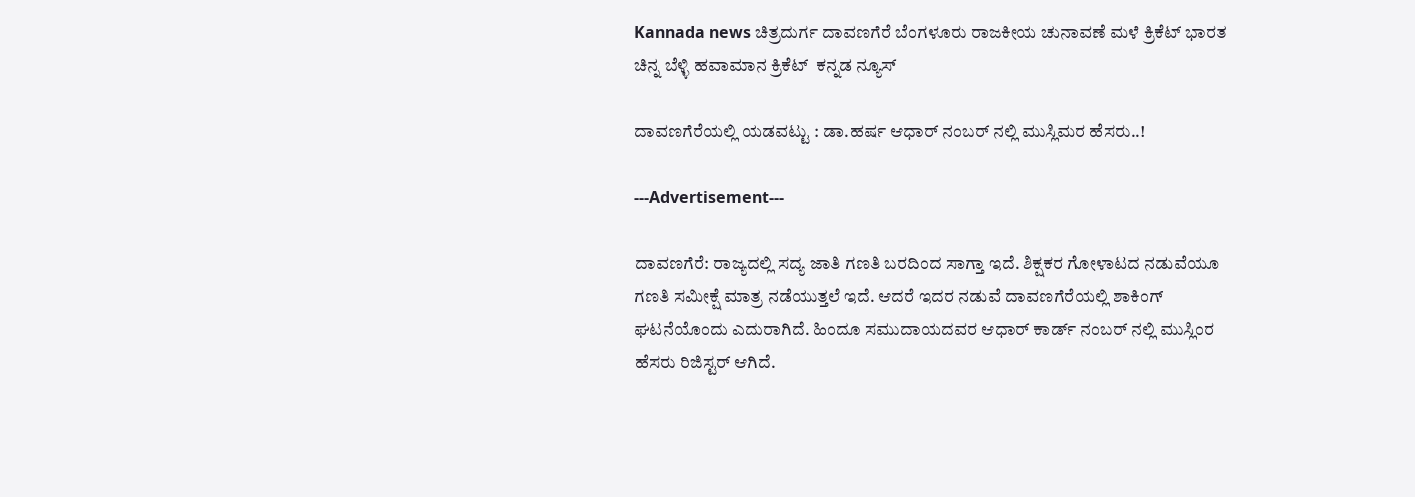Kannada news ಚಿತ್ರದುರ್ಗ ದಾವಣಗೆರೆ ಬೆಂಗಳೂರು ರಾಜಕೀಯ ಚುನಾವಣೆ ಮಳೆ ಕ್ರಿಕೆಟ್ ಭಾರತ ಚಿನ್ನ ಬೆಳ್ಳಿ ಹವಾಮಾನ ಕ್ರಿಕೆಟ್  ಕನ್ನಡ ನ್ಯೂಸ್

ದಾವಣಗೆರೆಯಲ್ಲಿ ಯಡವಟ್ಟು : ಡಾ.ಹರ್ಷ ಆಧಾರ್ ನಂಬರ್ ನಲ್ಲಿ ಮುಸ್ಲಿಮರ ಹೆಸರು..!

---Advertisement---

ದಾವಣಗೆರೆ: ರಾಜ್ಯದಲ್ಲಿ ಸದ್ಯ ಜಾತಿ ಗಣತಿ ಬರದಿಂದ ಸಾಗ್ತಾ ಇದೆ. ಶಿಕ್ಷಕರ ಗೋಳಾಟದ ನಡುವೆಯೂ ಗಣತಿ ಸಮೀಕ್ಷೆ ಮಾತ್ರ ನಡೆಯುತ್ತಲೆ ಇದೆ. ಆದರೆ ಇದರ ನಡುವೆ ದಾವಣಗೆರೆಯಲ್ಲಿ ಶಾಕಿಂಗ್ ಘಟನೆಯೊಂದು ಎದುರಾಗಿದೆ. ಹಿಂದೂ ಸಮುದಾಯದವರ ಆಧಾರ್ ಕಾರ್ಡ್ ನಂಬರ್ ನಲ್ಲಿ ಮುಸ್ಲಿಂರ ಹೆಸರು ರಿಜಿಸ್ಟರ್ ಆಗಿದೆ.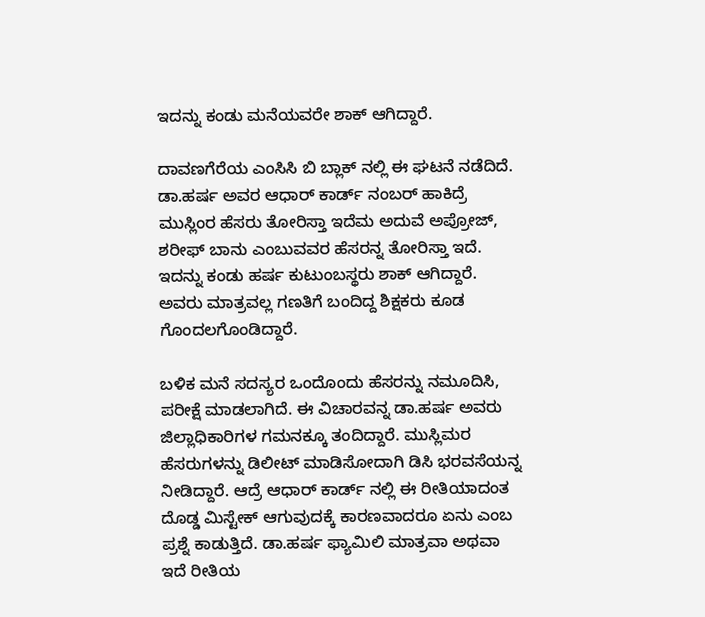ಇದನ್ನು ಕಂಡು ಮನೆಯವರೇ ಶಾಕ್ ಆಗಿದ್ದಾರೆ.

ದಾವಣಗೆರೆಯ ಎಂಸಿಸಿ ಬಿ ಬ್ಲಾಕ್ ನಲ್ಲಿ ಈ ಘಟನೆ ನಡೆದಿದೆ. ಡಾ.ಹರ್ಷ ಅವರ ಆಧಾರ್ ಕಾರ್ಡ್ ನಂಬರ್ ಹಾಕಿದ್ರೆ ಮುಸ್ಲಿಂರ ಹೆಸರು ತೋರಿಸ್ತಾ ಇದೆಮ ಅದುವೆ ಅಪ್ರೋಜ್, ಶರೀಫ್ ಬಾನು ಎಂಬುವವರ ಹೆಸರನ್ನ ತೋರಿಸ್ತಾ ಇದೆ. ಇದನ್ನು ಕಂಡು ಹರ್ಷ ಕುಟುಂಬಸ್ಥರು ಶಾಕ್ ಆಗಿದ್ದಾರೆ. ಅವರು ಮಾತ್ರವಲ್ಲ ಗಣತಿಗೆ ಬಂದಿದ್ದ ಶಿಕ್ಷಕರು ಕೂಡ ಗೊಂದಲಗೊಂಡಿದ್ದಾರೆ.

ಬಳಿಕ ಮನೆ ಸದಸ್ಯರ ಒಂದೊಂದು ಹೆಸರನ್ನು ನಮೂದಿಸಿ, ಪರೀಕ್ಷೆ ಮಾಡಲಾಗಿದೆ. ಈ ವಿಚಾರವನ್ನ ಡಾ.ಹರ್ಷ ಅವರು ಜಿಲ್ಲಾಧಿಕಾರಿಗಳ ಗಮನಕ್ಕೂ ತಂದಿದ್ದಾರೆ. ಮುಸ್ಲಿಮರ ಹೆಸರುಗಳನ್ನು ಡಿಲೀಟ್ ಮಾಡಿಸೋದಾಗಿ ಡಿಸಿ ಭರವಸೆಯನ್ನ ನೀಡಿದ್ದಾರೆ. ಆದ್ರೆ ಆಧಾರ್ ಕಾರ್ಡ್ ನಲ್ಲಿ ಈ ರೀತಿಯಾದಂತ ದೊಡ್ಡ ಮಿಸ್ಟೇಕ್ ಆಗುವುದಕ್ಕೆ ಕಾರಣವಾದರೂ ಏನು ಎಂಬ ಪ್ರಶ್ನೆ ಕಾಡುತ್ತಿದೆ. ಡಾ.ಹರ್ಷ ಫ್ಯಾಮಿಲಿ ಮಾತ್ರವಾ ಅಥವಾ ಇದೆ ರೀತಿಯ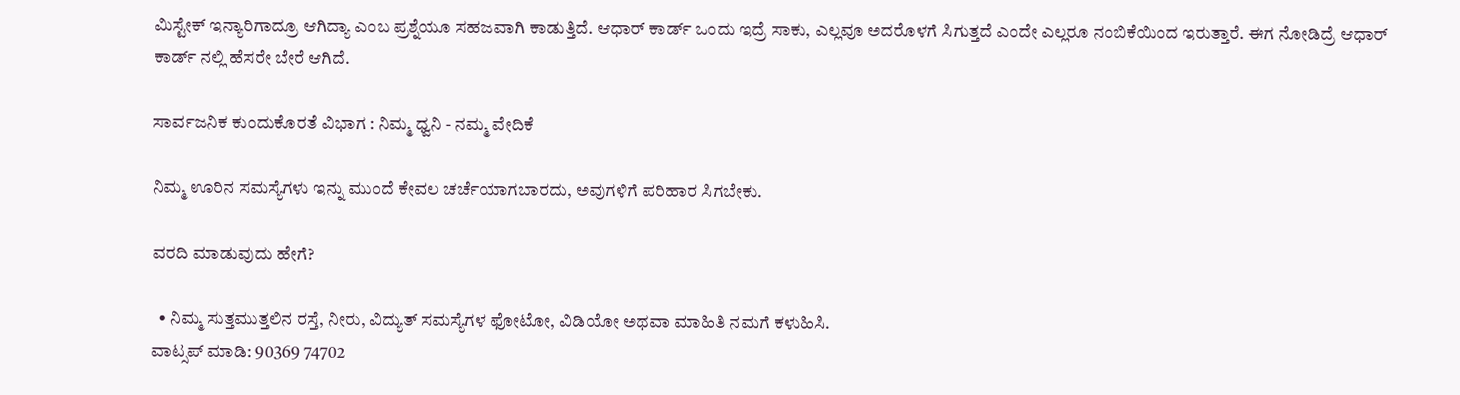ಮಿಸ್ಟೇಕ್ ಇನ್ಯಾರಿಗಾದ್ರೂ ಆಗಿದ್ಯಾ ಎಂಬ ಪ್ರಶ್ನೆಯೂ ಸಹಜವಾಗಿ ಕಾಡುತ್ತಿದೆ. ಆಧಾರ್ ಕಾರ್ಡ್ ಒಂದು ಇದ್ರೆ ಸಾಕು, ಎಲ್ಲವೂ ಅದರೊಳಗೆ ಸಿಗುತ್ತದೆ ಎಂದೇ ಎಲ್ಲರೂ ನಂಬಿಕೆಯಿಂದ ಇರುತ್ತಾರೆ. ಈಗ ನೋಡಿದ್ರೆ ಆಧಾರ್ ಕಾರ್ಡ್ ನಲ್ಲಿ ಹೆಸರೇ ಬೇರೆ ಆಗಿದೆ.

ಸಾರ್ವಜನಿಕ ಕುಂದುಕೊರತೆ ವಿಭಾಗ : ನಿಮ್ಮ ಧ್ವನಿ - ನಮ್ಮ ವೇದಿಕೆ

ನಿಮ್ಮ ಊರಿನ ಸಮಸ್ಯೆಗಳು ಇನ್ನು ಮುಂದೆ ಕೇವಲ ಚರ್ಚೆಯಾಗಬಾರದು, ಅವುಗಳಿಗೆ ಪರಿಹಾರ ಸಿಗಬೇಕು.

ವರದಿ ಮಾಡುವುದು ಹೇಗೆ?

  • ನಿಮ್ಮ ಸುತ್ತಮುತ್ತಲಿನ ರಸ್ತೆ, ನೀರು, ವಿದ್ಯುತ್ ಸಮಸ್ಯೆಗಳ ಫೋಟೋ, ವಿಡಿಯೋ ಅಥವಾ ಮಾಹಿತಿ ನಮಗೆ ಕಳುಹಿಸಿ.
ವಾಟ್ಸಪ್ ಮಾಡಿ: 90369 74702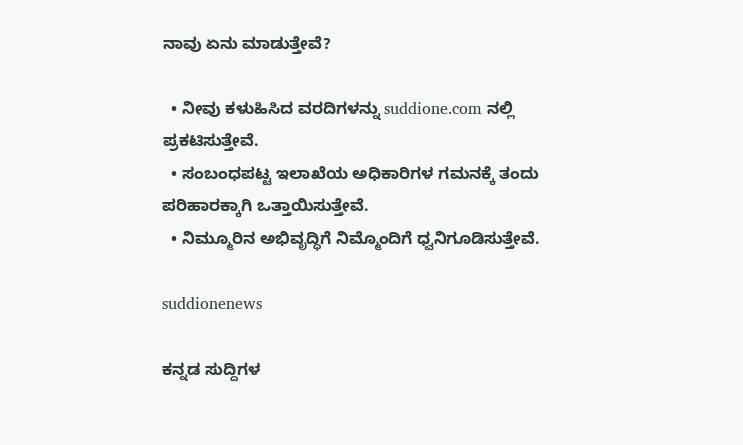ನಾವು ಏನು ಮಾಡುತ್ತೇವೆ?

  • ನೀವು ಕಳುಹಿಸಿದ ವರದಿಗಳನ್ನು suddione.com ನಲ್ಲಿ ಪ್ರಕಟಿಸುತ್ತೇವೆ.
  • ಸಂಬಂಧಪಟ್ಟ ಇಲಾಖೆಯ ಅಧಿಕಾರಿಗಳ ಗಮನಕ್ಕೆ ತಂದು ಪರಿಹಾರಕ್ಕಾಗಿ ಒತ್ತಾಯಿಸುತ್ತೇವೆ.
  • ನಿಮ್ಮೂರಿನ ಅಭಿವೃದ್ಧಿಗೆ ನಿಮ್ಮೊಂದಿಗೆ ಧ್ವನಿಗೂಡಿಸುತ್ತೇವೆ.

suddionenews

ಕನ್ನಡ ಸುದ್ದಿಗಳ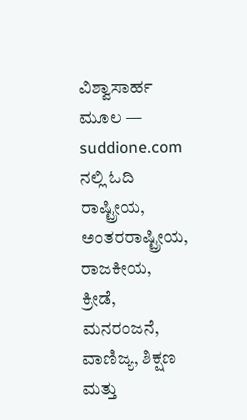ವಿಶ್ವಾಸಾರ್ಹ ಮೂಲ — suddione.com ನಲ್ಲಿ ಓದಿ ರಾಷ್ಟ್ರೀಯ, ಅಂತರರಾಷ್ಟ್ರೀಯ, ರಾಜಕೀಯ, ಕ್ರೀಡೆ, ಮನರಂಜನೆ, ವಾಣಿಜ್ಯ, ಶಿಕ್ಷಣ ಮತ್ತು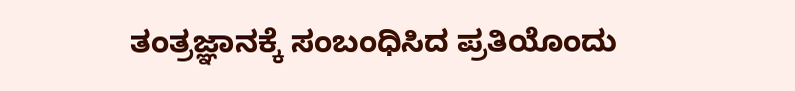ತಂತ್ರಜ್ಞಾನಕ್ಕೆ ಸಂಬಂಧಿಸಿದ ಪ್ರತಿಯೊಂದು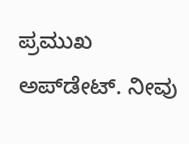ಪ್ರಮುಖ ಅಪ್‌ಡೇಟ್. ನೀವು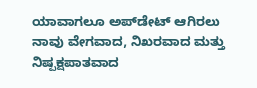ಯಾವಾಗಲೂ ಅಪ್‌ಡೇಟ್ ಆಗಿರಲು ನಾವು ವೇಗವಾದ, ನಿಖರವಾದ ಮತ್ತು ನಿಷ್ಪಕ್ಷಪಾತವಾದ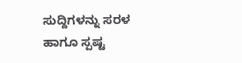ಸುದ್ದಿಗಳನ್ನು ಸರಳ ಹಾಗೂ ಸ್ಪಷ್ಟ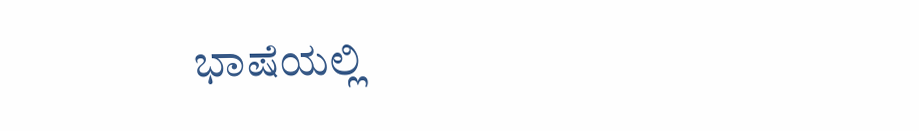ಭಾಷೆಯಲ್ಲಿ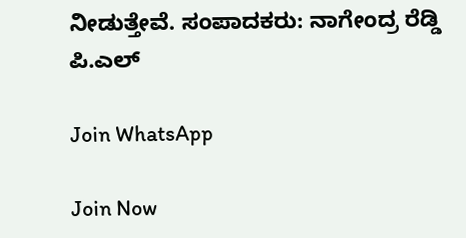ನೀಡುತ್ತೇವೆ. ಸಂಪಾದಕರು: ನಾಗೇಂದ್ರ ರೆಡ್ಡಿ ಪಿ.ಎಲ್

Join WhatsApp

Join Now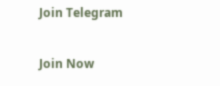Join Telegram

Join Now